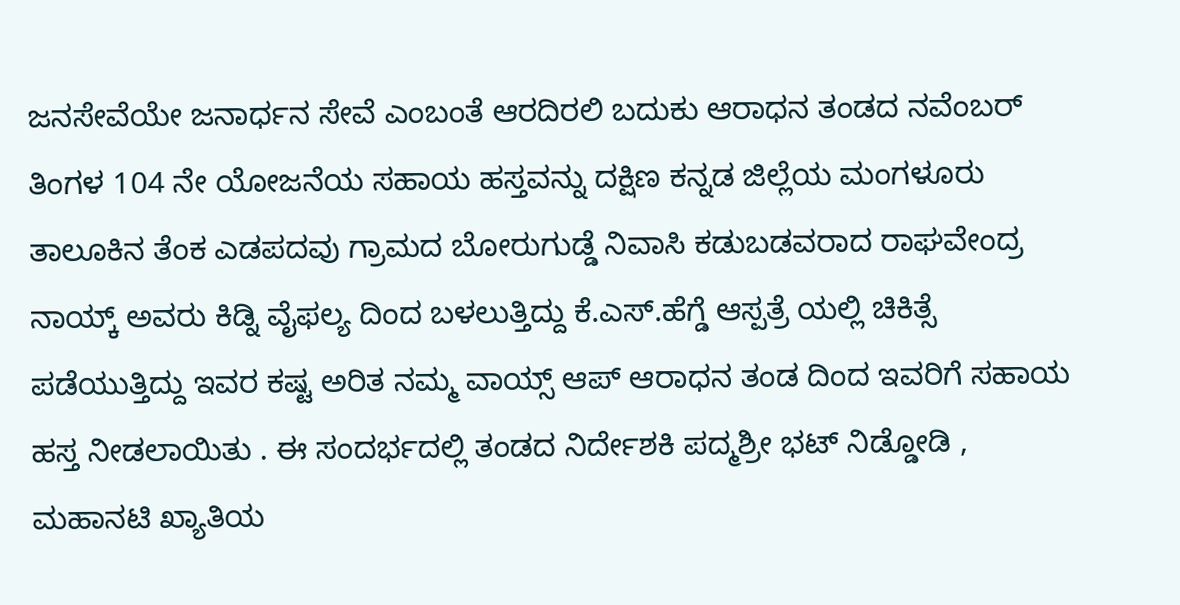ಜನಸೇವೆಯೇ ಜನಾರ್ಧನ ಸೇವೆ ಎಂಬಂತೆ ಆರದಿರಲಿ ಬದುಕು ಆರಾಧನ ತಂಡದ ನವೆಂಬರ್ ತಿಂಗಳ 104 ನೇ ಯೋಜನೆಯ ಸಹಾಯ ಹಸ್ತವನ್ನು ದಕ್ಷಿಣ ಕನ್ನಡ ಜಿಲ್ಲೆಯ ಮಂಗಳೂರು ತಾಲೂಕಿನ ತೆಂಕ ಎಡಪದವು ಗ್ರಾಮದ ಬೋರುಗುಡ್ಡೆ ನಿವಾಸಿ ಕಡುಬಡವರಾದ ರಾಘವೇಂದ್ರ ನಾಯ್ಕ್ ಅವರು ಕಿಡ್ನಿ ವೈಫಲ್ಯ ದಿಂದ ಬಳಲುತ್ತಿದ್ದು ಕೆ.ಎಸ್.ಹೆಗ್ಡೆ ಆಸ್ಪತ್ರೆ ಯಲ್ಲಿ ಚಿಕಿತ್ಸೆ ಪಡೆಯುತ್ತಿದ್ದು ಇವರ ಕಷ್ಟ ಅರಿತ ನಮ್ಮ ವಾಯ್ಸ್ ಆಪ್ ಆರಾಧನ ತಂಡ ದಿಂದ ಇವರಿಗೆ ಸಹಾಯ ಹಸ್ತ ನೀಡಲಾಯಿತು . ಈ ಸಂದರ್ಭದಲ್ಲಿ ತಂಡದ ನಿರ್ದೇಶಕಿ ಪದ್ಮಶ್ರೀ ಭಟ್ ನಿಡ್ಡೋಡಿ , ಮಹಾನಟಿ ಖ್ಯಾತಿಯ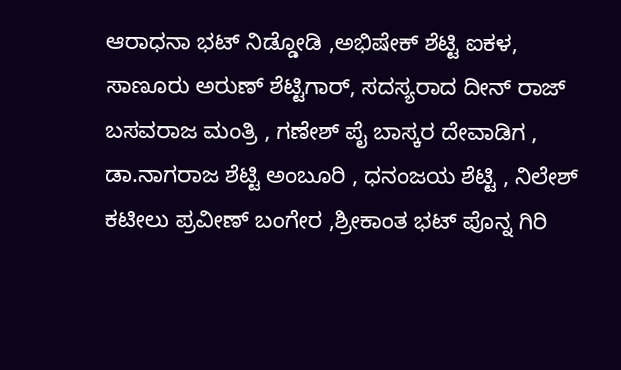ಆರಾಧನಾ ಭಟ್ ನಿಡ್ಡೋಡಿ ,ಅಭಿಷೇಕ್ ಶೆಟ್ಟಿ ಐಕಳ, ಸಾಣೂರು ಅರುಣ್ ಶೆಟ್ಟಿಗಾರ್, ಸದಸ್ಯರಾದ ದೀನ್ ರಾಜ್ ಬಸವರಾಜ ಮಂತ್ರಿ , ಗಣೇಶ್ ಪೈ ಬಾಸ್ಕರ ದೇವಾಡಿಗ , ಡಾ.ನಾಗರಾಜ ಶೆಟ್ಟಿ ಅಂಬೂರಿ , ಧನಂಜಯ ಶೆಟ್ಟಿ , ನಿಲೇಶ್ ಕಟೀಲು ಪ್ರವೀಣ್ ಬಂಗೇರ ,ಶ್ರೀಕಾಂತ ಭಟ್ ಪೊನ್ನ ಗಿರಿ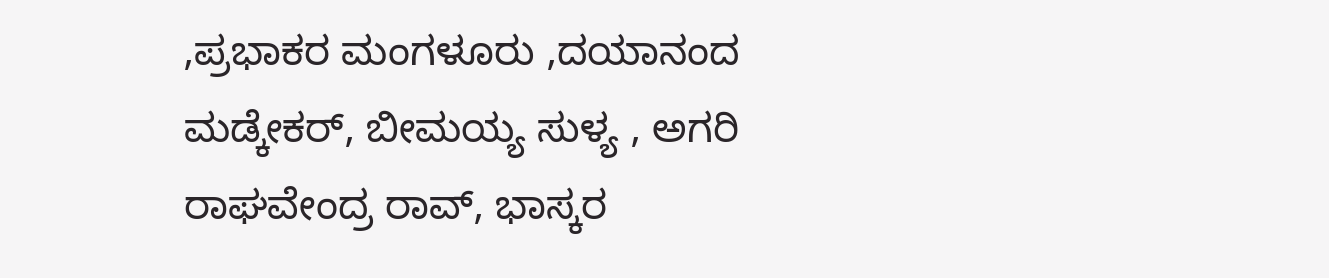,ಪ್ರಭಾಕರ ಮಂಗಳೂರು ,ದಯಾನಂದ ಮಡ್ಕೇಕರ್, ಬೀಮಯ್ಯ ಸುಳ್ಯ , ಅಗರಿ ರಾಘವೇಂದ್ರ ರಾವ್, ಭಾಸ್ಕರ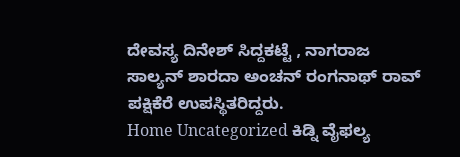ದೇವಸ್ಯ ದಿನೇಶ್ ಸಿದ್ದಕಟ್ಟೆ , ನಾಗರಾಜ ಸಾಲ್ಯನ್ ಶಾರದಾ ಅಂಚನ್ ರಂಗನಾಥ್ ರಾವ್ ಪಕ್ಷಿಕೆರೆ ಉಪಸ್ಥಿತರಿದ್ದರು.
Home Uncategorized ಕಿಡ್ನಿ ವೈಫಲ್ಯ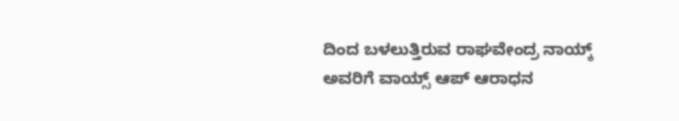ದಿಂದ ಬಳಲುತ್ತಿರುವ ರಾಘವೇಂದ್ರ ನಾಯ್ಕ್ ಅವರಿಗೆ ವಾಯ್ಸ್ ಆಪ್ ಆರಾಧನ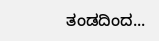ತಂಡದಿಂದ...